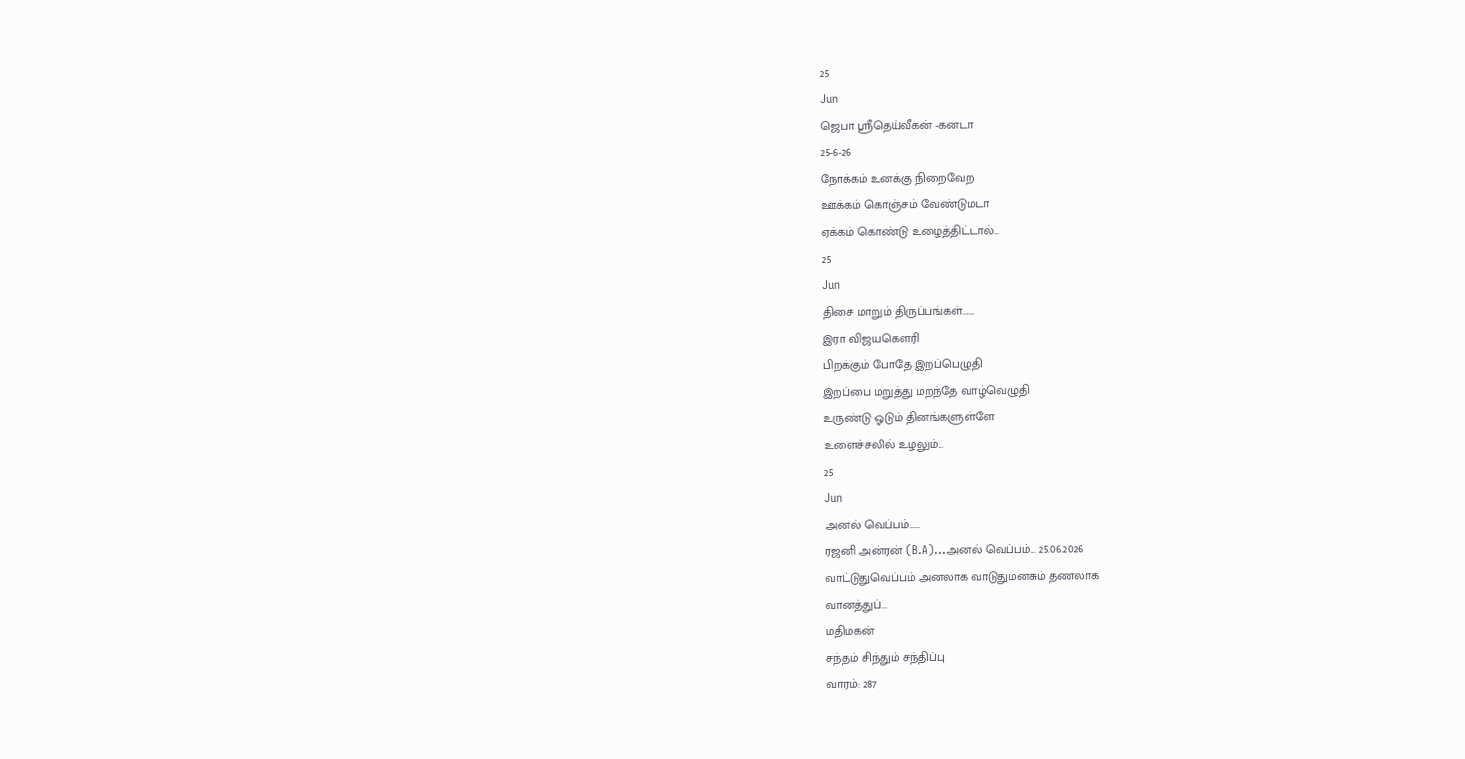25
Jun
ஜெபா ஸ்ரீதெய்வீகன் -கனடா
25-6-26
நோக்கம் உனக்கு நிறைவேற
ஊக்கம் கொஞ்சம் வேண்டுமடா
ஏக்கம் கொண்டு உழைத்திட்டால்...
25
Jun
திசை மாறும் திருப்பங்கள்…….
இரா விஜயகௌரி
பிறக்கும் போதே இறப்பெழுதி
இறப்பை மறுத்து மறந்தே வாழ்வெழுதி
உருண்டு ஓடும் தினங்களுள்ளே
உளைச்சலில் உழலும்...
25
Jun
அனல் வெப்பம்……
ரஜனி அன்ரன் (B.A)...அனல் வெப்பம்... 25.06.2026
வாட்டுதுவெப்பம் அனலாக வாடுதுமனசும் தணலாக
வானத்துப்...
மதிமகன்
சந்தம் சிந்தும் சந்திப்பு
வாரம்: 287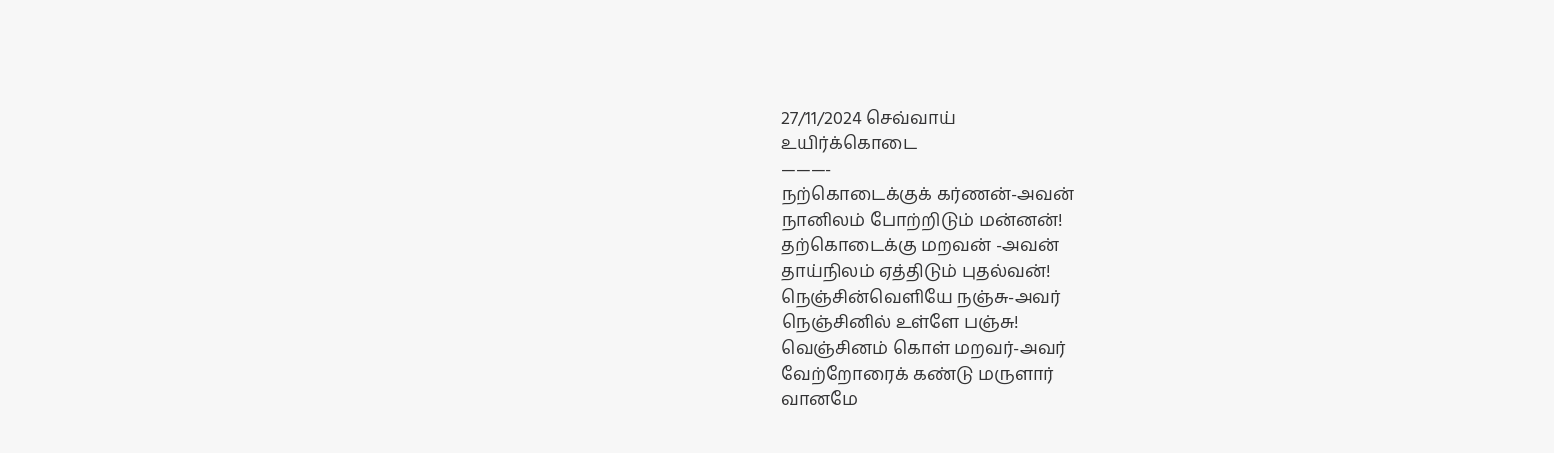27/11/2024 செவ்வாய்
உயிர்க்கொடை
———-
நற்கொடைக்குக் கர்ணன்-அவன்
நானிலம் போற்றிடும் மன்னன்!
தற்கொடைக்கு மறவன் -அவன்
தாய்நிலம் ஏத்திடும் புதல்வன்!
நெஞ்சின்வெளியே நஞ்சு-அவர்
நெஞ்சினில் உள்ளே பஞ்சு!
வெஞ்சினம் கொள் மறவர்-அவர்
வேற்றோரைக் கண்டு மருளார்
வானமே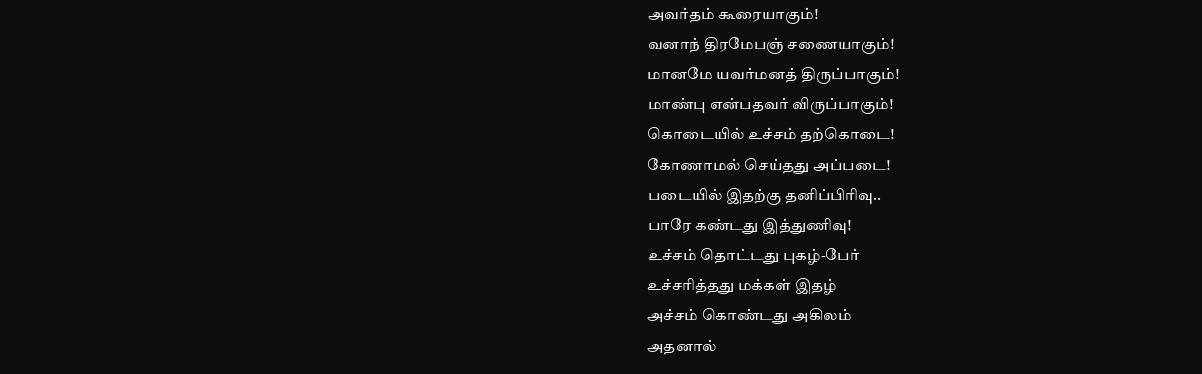அவர்தம் கூரையாகும்!
வனாந் திரமேபஞ் சணையாகும்!
மானமே யவர்மனத் திருப்பாகும்!
மாண்பு என்பதவர் விருப்பாகும்!
கொடையில் உச்சம் தற்கொடை!
கோணாமல் செய்தது அப்படை!
படையில் இதற்கு தனிப்பிரிவு..
பாரே கண்டது இத்துணிவு!
உச்சம் தொட்டது புகழ்-பேர்
உச்சரித்தது மக்கள் இதழ்
அச்சம் கொண்டது அகிலம்
அதனால்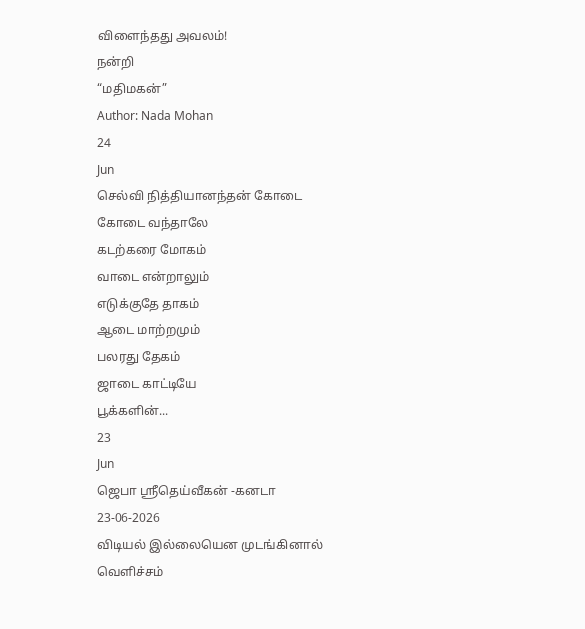விளைந்தது அவலம்!
நன்றி
“மதிமகன்”
Author: Nada Mohan
24
Jun
செல்வி நித்தியானந்தன் கோடை
கோடை வந்தாலே
கடற்கரை மோகம்
வாடை என்றாலும்
எடுக்குதே தாகம்
ஆடை மாற்றமும்
பலரது தேகம்
ஜாடை காட்டியே
பூக்களின்...
23
Jun
ஜெபா ஸ்ரீதெய்வீகன் -கனடா
23-06-2026
விடியல் இல்லையென முடங்கினால்
வெளிச்சம்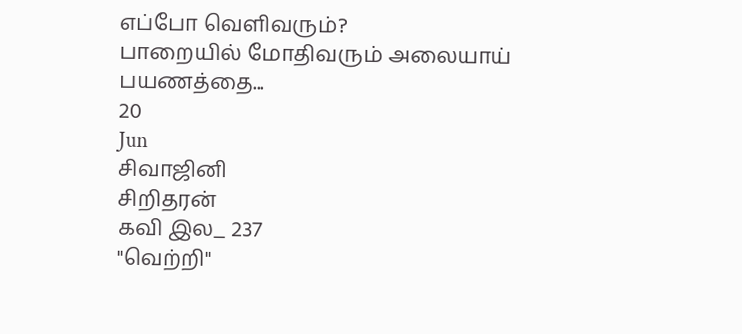எப்போ வெளிவரும்?
பாறையில் மோதிவரும் அலையாய்
பயணத்தை...
20
Jun
சிவாஜினி
சிறிதரன்
கவி இல_ 237
"வெற்றி"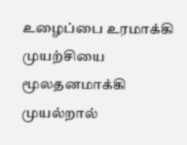உழைப்பை உரமாக்கி
முயற்சியை
மூலதனமாக்கி முயல்றால்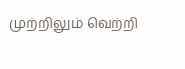முற்றிலும் வெற்றி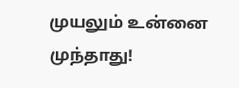முயலும் உன்னை முந்தாது!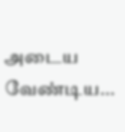அடைய வேண்டிய...